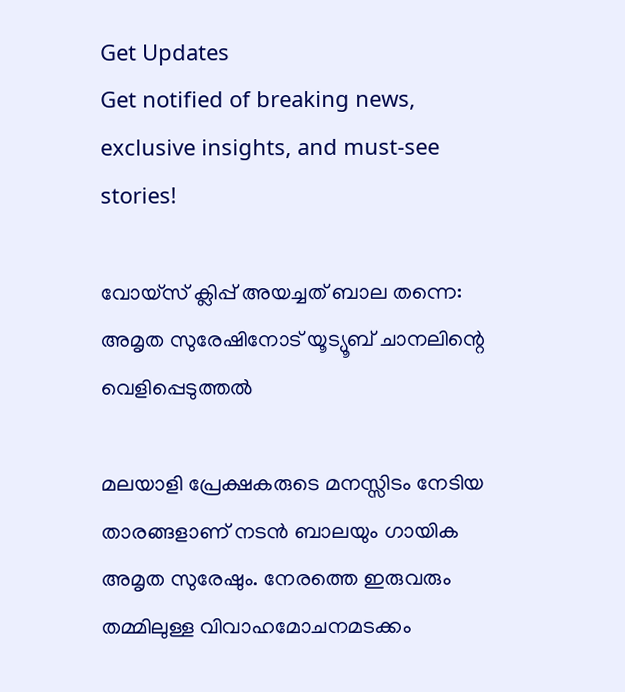Get Updates
Get notified of breaking news, exclusive insights, and must-see stories!

വോയ്സ് ക്ലിപ്പ് അയച്ചത് ബാല തന്നെ: അമൃത സുരേഷിനോട് യൂട്യൂബ് ചാനലിന്റെ വെളിപ്പെടുത്തൽ

മലയാളി പ്രേക്ഷകരുടെ മനസ്സിടം നേടിയ താരങ്ങളാണ് നടൻ ബാലയും ഗായിക അമൃത സുരേഷും. നേരത്തെ ഇരുവരും തമ്മിലുള്ള വിവാഹമോചനമടക്കം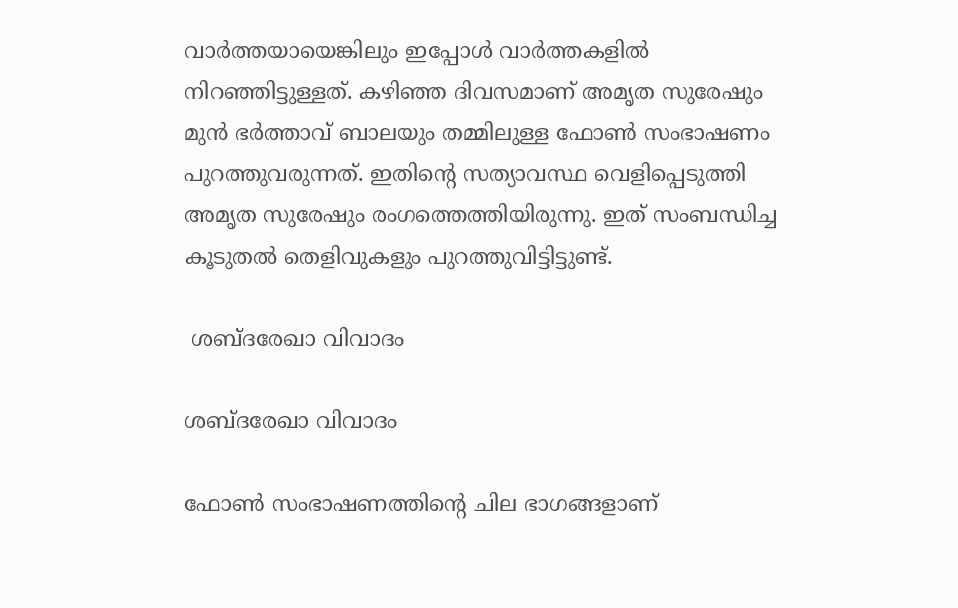വാർത്തയായെങ്കിലും ഇപ്പോൾ വാർത്തകളിൽ നിറഞ്ഞിട്ടുള്ളത്. കഴിഞ്ഞ ദിവസമാണ് അമൃത സുരേഷും മുൻ ഭർത്താവ് ബാലയും തമ്മിലുള്ള ഫോൺ സംഭാഷണം പുറത്തുവരുന്നത്. ഇതിന്റെ സത്യാവസ്ഥ വെളിപ്പെടുത്തി അമൃത സുരേഷും രംഗത്തെത്തിയിരുന്നു. ഇത് സംബന്ധിച്ച കൂടുതൽ തെളിവുകളും പുറത്തുവിട്ടിട്ടുണ്ട്.

 ശബ്ദരേഖാ വിവാദം

ശബ്ദരേഖാ വിവാദം

ഫോൺ സംഭാഷണത്തിന്റെ ചില ഭാഗങ്ങളാണ്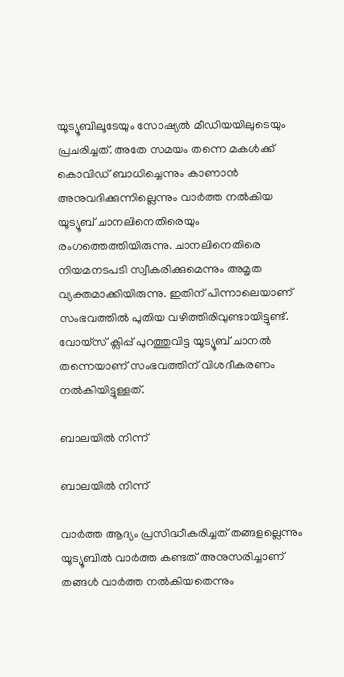യൂട്യൂബിലൂടേയും സോഷ്യൽ മീഡിയയിലുടെയും പ്രചരിച്ചത്. അതേ സമയം തന്നെ മകൾക്ക് കൊവിഡ് ബാധിച്ചെന്നും കാണാൻ അനുവദിക്കുന്നില്ലെന്നും വാർത്ത നൽകിയ യൂട്യൂബ് ചാനലിനെതിരെയും രംഗത്തെത്തിയിരുന്നു. ചാനലിനെതിരെ നിയമനടപടി സ്വീകരിക്കുമെന്നും അമൃത വ്യക്തമാക്കിയിരുന്നു. ഇതിന് പിന്നാലെയാണ് സംഭവത്തിൽ പുതിയ വഴിത്തിരിവുണ്ടായിട്ടുണ്ട്. വോയ്സ് ക്ലിപ്പ് പുറത്തുവിട്ട യൂട്യൂബ് ചാനൽ തന്നെയാണ് സംഭവത്തിന് വിശദീകരണം നൽകിയിട്ടുള്ളത്.

ബാലയിൽ നിന്ന്

ബാലയിൽ നിന്ന്

വാർത്ത ആദ്യം പ്രസിദ്ധീകരിച്ചത് തങ്ങളല്ലെന്നും യൂട്യൂബിൽ വാർത്ത കണ്ടത് അനുസരിച്ചാണ് തങ്ങൾ വാർത്ത നൽകിയതെന്നും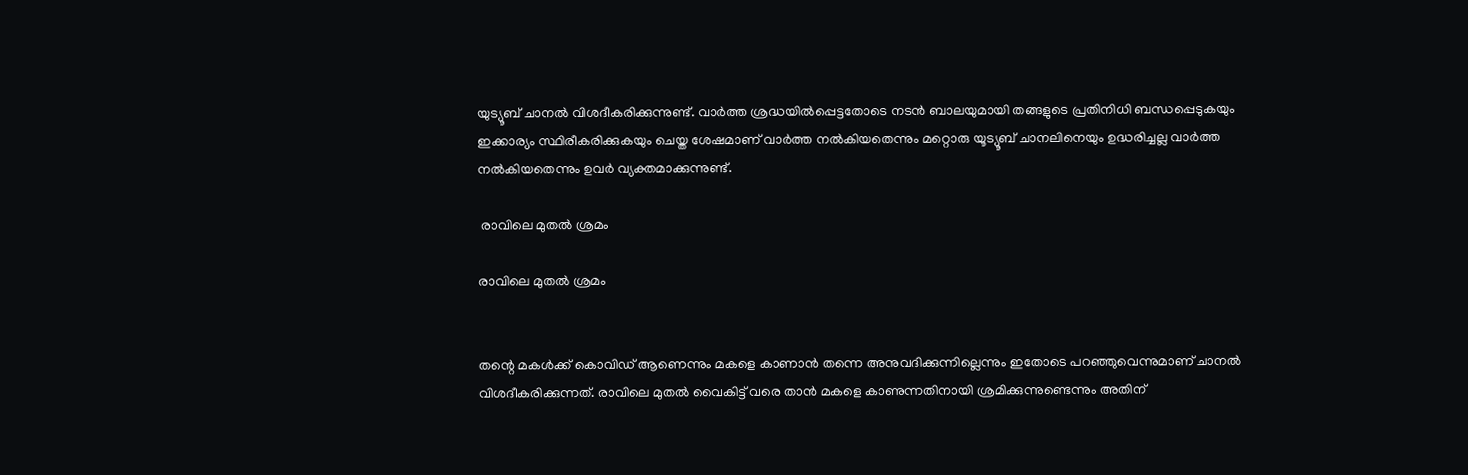യുട്യൂബ് ചാനൽ വിശദീകരിക്കുന്നുണ്ട്. വാർത്ത ശ്രദ്ധയിൽപ്പെട്ടതോടെ നടൻ ബാലയുമായി തങ്ങളുടെ പ്രതിനിധി ബന്ധപ്പെടുകയും ഇക്കാര്യം സ്ഥിരീകരിക്കുകയും ചെയ്ത ശേഷമാണ് വാർത്ത നൽകിയതെന്നും മറ്റൊരു യൂട്യൂബ് ചാനലിനെയും ഉദ്ധരിച്ചല്ല വാർത്ത നൽകിയതെന്നും ഉവർ വ്യക്തമാക്കുന്നുണ്ട്.

 രാവിലെ മുതൽ ശ്രമം

രാവിലെ മുതൽ ശ്രമം


തന്റെ മകൾക്ക് കൊവിഡ് ആണെന്നും മകളെ കാണാൻ തന്നെ അനുവദിക്കുന്നില്ലെന്നും ഇതോടെ പറഞ്ഞുവെന്നുമാണ് ചാനൽ വിശദീകരിക്കുന്നത്. രാവിലെ മുതൽ വൈകിട്ട് വരെ താൻ മകളെ കാണുന്നതിനായി ശ്രമിക്കുന്നുണ്ടെന്നും അതിന്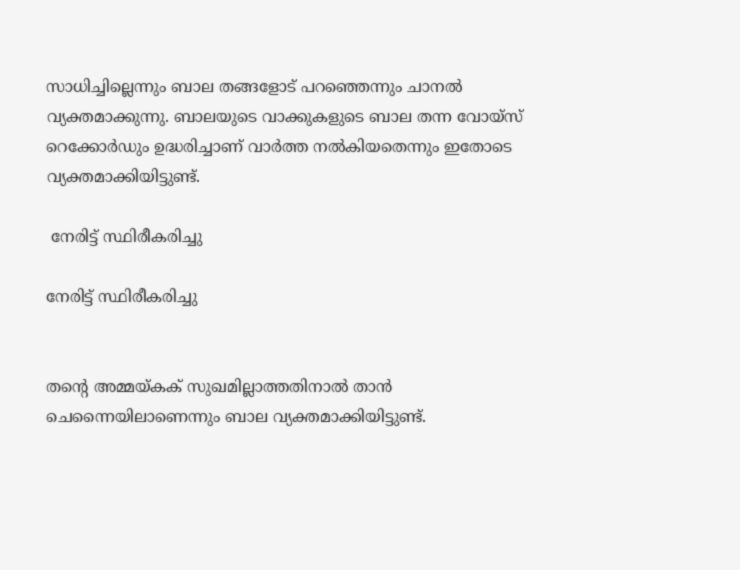സാധിച്ചില്ലെന്നും ബാല തങ്ങളോട് പറഞ്ഞെന്നും ചാനൽ വ്യക്തമാക്കുന്നു. ബാലയുടെ വാക്കുകളുടെ ബാല തന്ന വോയ്സ് റെക്കോർഡും ഉദ്ധരിച്ചാണ് വാർത്ത നൽകിയതെന്നും ഇതോടെ വ്യക്തമാക്കിയിട്ടുണ്ട്.

 നേരിട്ട് സ്ഥിരീകരിച്ചു

നേരിട്ട് സ്ഥിരീകരിച്ചു


തന്റെ അമ്മയ്കക് സുഖമില്ലാത്തതിനാൽ താൻ ചെന്നൈയിലാണെന്നും ബാല വ്യക്തമാക്കിയിട്ടുണ്ട്.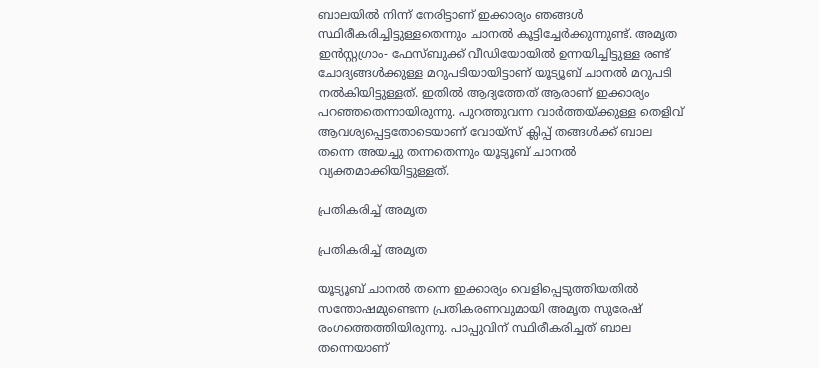ബാലയിൽ നിന്ന് നേരിട്ടാണ് ഇക്കാര്യം ഞങ്ങൾ സ്ഥിരീകരിച്ചിട്ടുള്ളതെന്നും ചാനൽ കൂട്ടിച്ചേർക്കുന്നുണ്ട്. അമൃത ഇൻസ്റ്റഗ്രാം- ഫേസ്ബുക്ക് വീഡിയോയിൽ ഉന്നയിച്ചിട്ടുള്ള രണ്ട് ചോദ്യങ്ങൾക്കുള്ള മറുപടിയായിട്ടാണ് യൂട്യൂബ് ചാനൽ മറുപടി നൽകിയിട്ടുള്ളത്. ഇതിൽ ആദ്യത്തേത് ആരാണ് ഇക്കാര്യം പറഞ്ഞതെന്നായിരുന്നു. പുറത്തുവന്ന വാർത്തയ്ക്കുള്ള തെളിവ് ആവശ്യപ്പെട്ടതോടെയാണ് വോയ്സ് ക്ലിപ്പ് തങ്ങൾക്ക് ബാല തന്നെ അയച്ചു തന്നതെന്നും യൂട്യൂബ് ചാനൽ വ്യക്തമാക്കിയിട്ടുള്ളത്.

പ്രതികരിച്ച് അമൃത

പ്രതികരിച്ച് അമൃത

യൂട്യൂബ് ചാനൽ തന്നെ ഇക്കാര്യം വെളിപ്പെടുത്തിയതിൽ സന്തോഷമുണ്ടെന്ന പ്രതികരണവുമായി അമൃത സുരേഷ് രംഗത്തെത്തിയിരുന്നു. പാപ്പുവിന് സ്ഥിരീകരിച്ചത് ബാല തന്നെയാണ്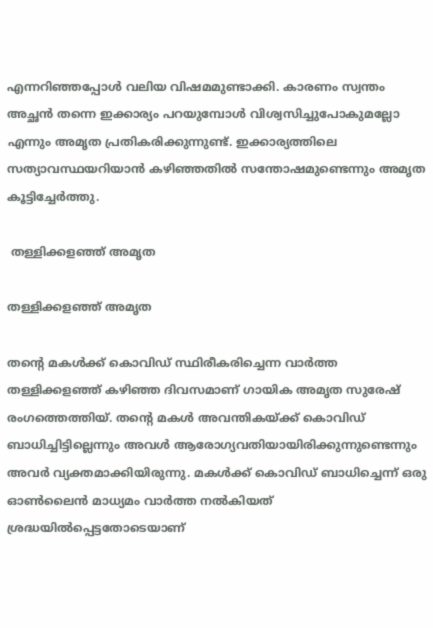എന്നറിഞ്ഞപ്പോൾ വലിയ വിഷമമുണ്ടാക്കി. കാരണം സ്വന്തം അച്ഛൻ തന്നെ ഇക്കാര്യം പറയുമ്പോൾ വിശ്വസിച്ചുപോകുമല്ലോ എന്നും അമൃത പ്രതികരിക്കുന്നുണ്ട്. ഇക്കാര്യത്തിലെ സത്യാവസ്ഥയറിയാൻ കഴിഞ്ഞതിൽ സന്തോഷമുണ്ടെന്നും അമൃത കൂട്ടിച്ചേർത്തു.

 തള്ളിക്കളഞ്ഞ് അമൃത

തള്ളിക്കളഞ്ഞ് അമൃത

തന്റെ മകൾക്ക് കൊവിഡ് സ്ഥിരീകരിച്ചെന്ന വാർത്ത തള്ളിക്കളഞ്ഞ് കഴിഞ്ഞ ദിവസമാണ് ഗായിക അമൃത സുരേഷ് രംഗത്തെത്തിയ്. തന്റെ മകൾ അവന്തികയ്ക്ക് കൊവിഡ് ബാധിച്ചിട്ടില്ലെന്നും അവൾ ആരോഗ്യവതിയായിരിക്കുന്നുണ്ടെന്നും അവർ വ്യക്തമാക്കിയിരുന്നു. മകൾക്ക് കൊവിഡ് ബാധിച്ചെന്ന് ഒരു ഓൺലൈൻ മാധ്യമം വാർത്ത നൽകിയത് ശ്രദ്ധയിൽപ്പെട്ടതോടെയാണ്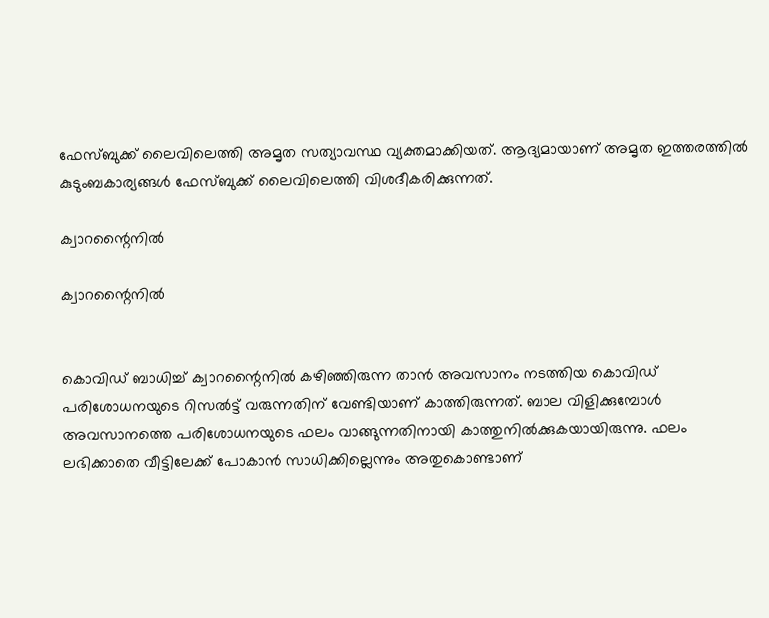ഫേസ്ബുക്ക് ലൈവിലെത്തി അമൃത സത്യാവസ്ഥ വ്യക്തമാക്കിയത്. ആദ്യമായാണ് അമൃത ഇത്തരത്തിൽ കുടുംബകാര്യങ്ങൾ ഫേസ്ബുക്ക് ലൈവിലെത്തി വിശദീകരിക്കുന്നത്.

ക്വാറന്റൈനിൽ

ക്വാറന്റൈനിൽ


കൊവിഡ് ബാധിച്ച് ക്വാറന്റൈനിൽ കഴിഞ്ഞിരുന്ന താൻ അവസാനം നടത്തിയ കൊവിഡ് പരിശോധനയുടെ റിസൽട്ട് വരുന്നതിന് വേണ്ടിയാണ് കാത്തിരുന്നത്. ബാല വിളിക്കുമ്പോൾ അവസാനത്തെ പരിശോധനയുടെ ഫലം വാങ്ങുന്നതിനായി കാത്തുനിൽക്കുകയായിരുന്നു. ഫലം ലഭിക്കാതെ വീട്ടിലേക്ക് പോകാൻ സാധിക്കില്ലെന്നും അതുകൊണ്ടാണ്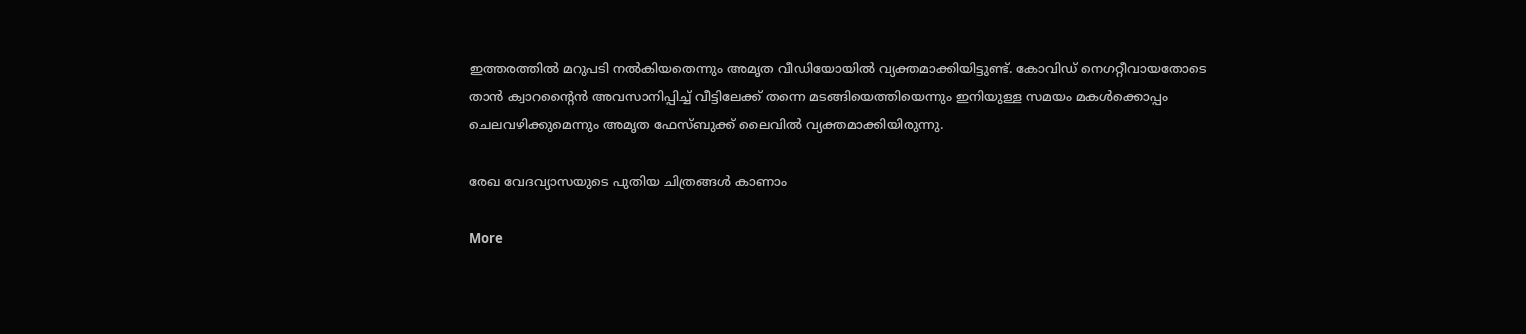ഇത്തരത്തിൽ മറുപടി നൽകിയതെന്നും അമൃത വീഡിയോയിൽ വ്യക്തമാക്കിയിട്ടുണ്ട്. കോവിഡ് നെഗറ്റീവായതോടെ താൻ ക്വാറന്റൈൻ അവസാനിപ്പിച്ച് വീട്ടിലേക്ക് തന്നെ മടങ്ങിയെത്തിയെന്നും ഇനിയുള്ള സമയം മകൾക്കൊപ്പം ചെലവഴിക്കുമെന്നും അമൃത ഫേസ്ബുക്ക് ലൈവിൽ വ്യക്തമാക്കിയിരുന്നു.

രേഖ വേദവ്യാസയുടെ പുതിയ ചിത്രങ്ങള്‍ കാണാം

More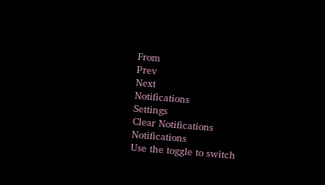From
Prev
Next
Notifications
Settings
Clear Notifications
Notifications
Use the toggle to switch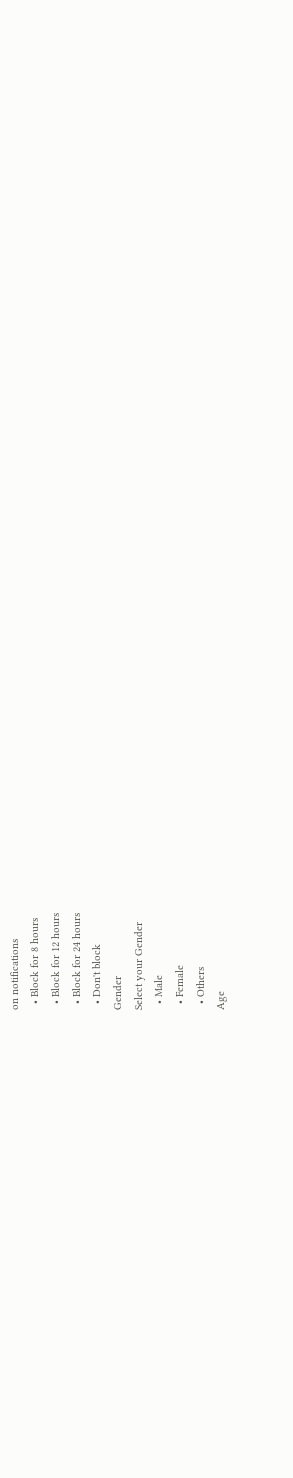on notifications
  • Block for 8 hours
  • Block for 12 hours
  • Block for 24 hours
  • Don't block
Gender
Select your Gender
  • Male
  • Female
  • Others
Age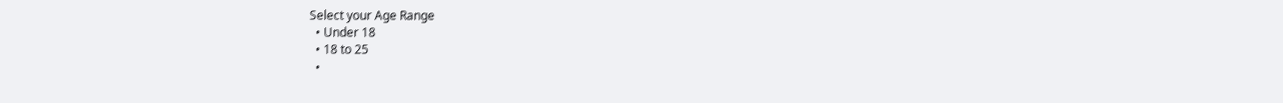Select your Age Range
  • Under 18
  • 18 to 25
  •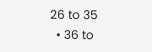26 to 35
  • 36 to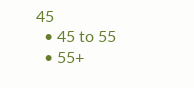45
  • 45 to 55
  • 55+